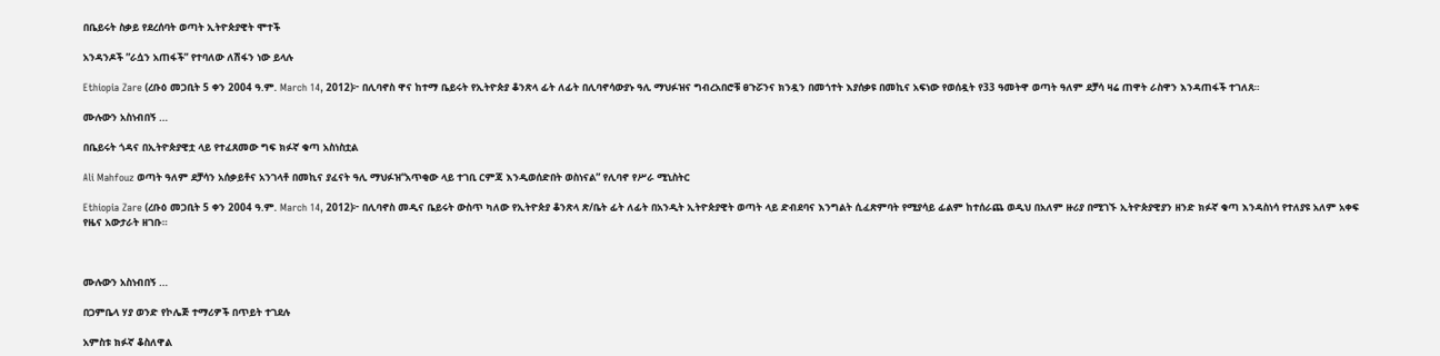በቤይሩት ስቃይ የደረሰባት ወጣት ኢትዮጵያዊት ሞተች

አንዳንዶች ”ራሷን አጠፋች” የተባለው ለሽፋን ነው ይላሉ

Ethiopia Zare (ረቡዕ መጋቢት 5 ቀን 2004 ዓ.ም. March 14, 2012)፦ በሊባኖስ ዋና ከተማ ቤይሩት የኢትዮጵያ ቆንጽላ ፊት ለፊት በሊባኖሳውያኑ ዓሊ ማህፉዝና ግብረአበሮቹ ፀጉሯንና ክንዷን በመጎተት እያሰቃዩ በመኪና አፍነው የወሰዷት የ33 ዓመትዋ ወጣት ዓለም ደቻሳ ዛሬ ጠዋት ራስዋን እንዳጠፋች ተገለጸ።

ሙሉውን አስነብበኝ ...

በቤይሩት ጎዳና በኢትዮጵያዊቷ ላይ የተፈጸመው ግፍ ክፉኛ ቁጣ አስነስቷል

Ali Mahfouz ወጣት ዓለም ደቻሳን አሰቃይቶና አንገላቶ በመኪና ያፈናት ዓሊ ማህፉዝ“አጥቂው ላይ ተገቢ ርምጃ እንዲወሰድበት ወስነናል” የሊባኖ የሥራ ሚኒስትር

Ethiopia Zare (ረቡዕ መጋቢት 5 ቀን 2004 ዓ.ም. March 14, 2012)፦ በሊባኖስ መዲና ቤይሩት ውስጥ ካለው የኢትዮጵያ ቆንጽላ ጽ/ቤት ፊት ለፊት በአንዲት ኢትዮጵያዊት ወጣት ላይ ድብደባና እንግልት ሲፈጽምባት የሚያሳይ ፊልም ከተሰራጨ ወዲህ በአለም ዙሪያ በሚገኙ ኢትዮጵያዊያን ዘንድ ክፉኛ ቁጣ እንዳስነሳ የተለያዩ አለም አቀፍ የዜና አውታራት ዘገቡ።



ሙሉውን አስነብበኝ ...

በጋምቤላ ሃያ ወንድ የኮሌጅ ተማሪዎች በጥይት ተገደሉ

አምስቱ ክፉኛ ቆስለዋል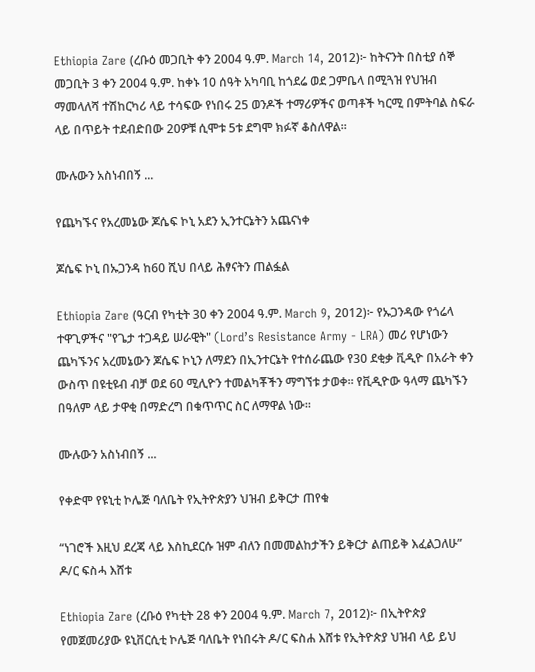Ethiopia Zare (ረቡዕ መጋቢት ቀን 2004 ዓ.ም. March 14, 2012)፦ ከትናንት በስቲያ ሰኞ መጋቢት 3 ቀን 2004 ዓ.ም. ከቀኑ 10 ሰዓት አካባቢ ከጎደሬ ወደ ጋምቤላ በሚጓዝ የህዝብ ማመላለሻ ተሽከርካሪ ላይ ተሳፍው የነበሩ 25 ወንዶች ተማሪዎችና ወጣቶች ካርሚ በምትባል ስፍራ ላይ በጥይት ተደብድበው 20ዎቹ ሲሞቱ 5ቱ ደግሞ ክፉኛ ቆስለዋል።

ሙሉውን አስነብበኝ ...

የጨካኙና የአረመኔው ጆሴፍ ኮኒ አደን ኢንተርኔትን አጨናነቀ

ጆሴፍ ኮኒ በኡጋንዳ ከ60 ሺህ በላይ ሕፃናትን ጠልፏል

Ethiopia Zare (ዓርብ የካቲት 30 ቀን 2004 ዓ.ም. March 9, 2012)፦ የኡጋንዳው የጎሬላ ተዋጊዎችና "የጌታ ተጋዳይ ሠራዊት" (Lord’s Resistance Army - LRA) መሪ የሆነውን ጨካኙንና አረመኔውን ጆሴፍ ኮኒን ለማደን በኢንተርኔት የተሰራጨው የ30 ደቂቃ ቪዲዮ በአራት ቀን ውስጥ በዩቲዩብ ብቻ ወደ 60 ሚሊዮን ተመልካቾችን ማግኘቱ ታወቀ። የቪዲዮው ዓላማ ጨካኙን በዓለም ላይ ታዋቂ በማድረግ በቁጥጥር ስር ለማዋል ነው።

ሙሉውን አስነብበኝ ...

የቀድሞ የዩኒቲ ኮሌጅ ባለቤት የኢትዮጵያን ህዝብ ይቅርታ ጠየቁ

“ነገሮች እዚህ ደረጃ ላይ እስኪደርሱ ዝም ብለን በመመልከታችን ይቅርታ ልጠይቅ እፈልጋለሁ” ዶ/ር ፍስሓ እሸቱ

Ethiopia Zare (ረቡዕ የካቲት 28 ቀን 2004 ዓ.ም. March 7, 2012)፦ በኢትዮጵያ የመጀመሪያው ዩኒቨርሲቲ ኮሌጅ ባለቤት የነበሩት ዶ/ር ፍስሐ እሸቱ የኢትዮጵያ ህዝብ ላይ ይህ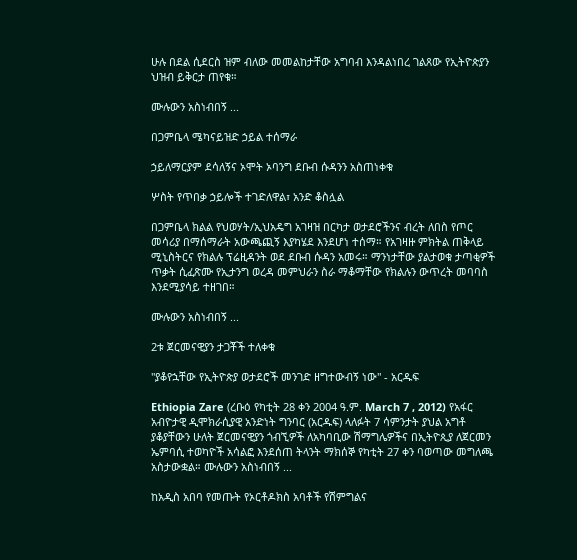ሁሉ በደል ሲደርስ ዝም ብለው መመልከታቸው አግባብ እንዳልነበረ ገልጸው የኢትዮጵያን ህዝብ ይቅርታ ጠየቁ።

ሙሉውን አስነብበኝ ...

በጋምቤላ ሜካናይዝድ ኃይል ተሰማራ

ኃይለማርያም ደሳለኝና ኦሞት ኦባንግ ደቡብ ሱዳንን አስጠነቀቁ

ሦስት የጥበቃ ኃይሎች ተገድለዋል፣ አንድ ቆስሏል

በጋምቤላ ክልል የህወሃት/ኢህአዴግ አገዛዝ በርካታ ወታደሮችንና ብረት ለበስ የጦር መሳሪያ በማሰማራት አውጫጪኝ እያካሄደ እንደሆነ ተሰማ። የአገዛዙ ምክትል ጠቅላይ ሚኒስትርና የክልሉ ፕሬዚዳንት ወደ ደቡብ ሱዳን አመሩ። ማንነታቸው ያልታወቁ ታጣቂዎች ጥቃት ሲፈጽሙ የኢታንግ ወረዳ መምህራን ስራ ማቆማቸው የክልሉን ውጥረት መባባስ እንደሚያሳይ ተዘገበ።

ሙሉውን አስነብበኝ ...

2ቱ ጀርመናዊያን ታጋቾች ተለቀቁ

"ያቆየኋቸው የኢትዮጵያ ወታደሮች መንገድ ዘግተውብኝ ነው" - አርዱፍ

Ethiopia Zare (ረቡዕ የካቲት 28 ቀን 2004 ዓ.ም. March 7 , 2012) የአፋር አብዮታዊ ዲሞክራሲያዊ አንድነት ግንባር (አርዱፍ) ላለፉት 7 ሳምንታት ያህል አግቶ ያቆያቸውን ሁለት ጀርመናዊያን ጎብኚዎች ለአካባቢው ሽማግሌዎችና በኢትዮጲያ ለጀርመን ኤምባሲ ተወካዮች አሳልፎ እንደሰጠ ትላንት ማክሰኞ የካቲት 27 ቀን ባወጣው መግለጫ አስታውቋል። ሙሉውን አስነብበኝ ...

ከአዲስ አበባ የመጡት የኦርቶዶክስ አባቶች የሽምግልና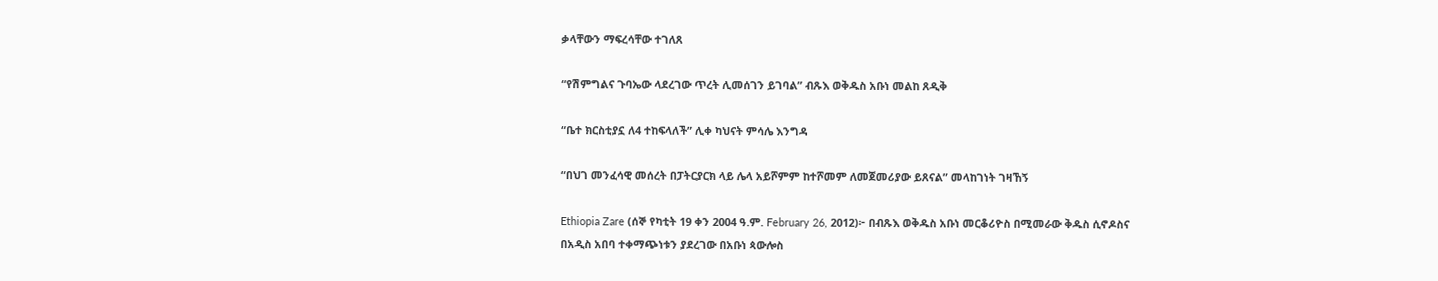ቃላቸውን ማፍረሳቸው ተገለጸ

“የሽምግልና ጉባኤው ላደረገው ጥረት ሊመሰገን ይገባል” ብጹእ ወቅዱስ አቡነ መልከ ጸዲቅ

“ቤተ ክርስቲያኗ ለ4 ተከፍላለች” ሊቀ ካህናት ምሳሌ እንግዳ

“በህገ መንፈሳዊ መሰረት በፓትርያርክ ላይ ሌላ አይሾምም ከተሾመም ለመጀመሪያው ይጸናል” መላከገነት ገዛኸኝ

Ethiopia Zare (ሰኞ የካቲት 19 ቀን 2004 ዓ.ም. February 26, 2012)፦ በብጹእ ወቅዱስ አቡነ መርቆሪዮስ በሚመራው ቅዱስ ሲኖዶስና በአዲስ አበባ ተቀማጭነቱን ያደረገው በአቡነ ጳውሎስ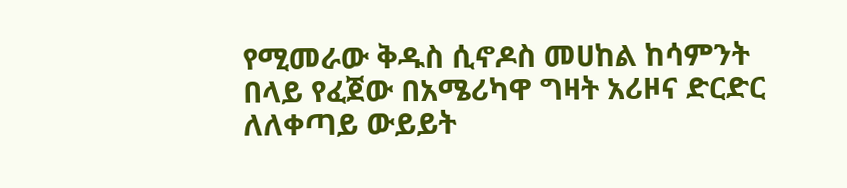የሚመራው ቅዱስ ሲኖዶስ መሀከል ከሳምንት በላይ የፈጀው በአሜሪካዋ ግዛት አሪዞና ድርድር ለለቀጣይ ውይይት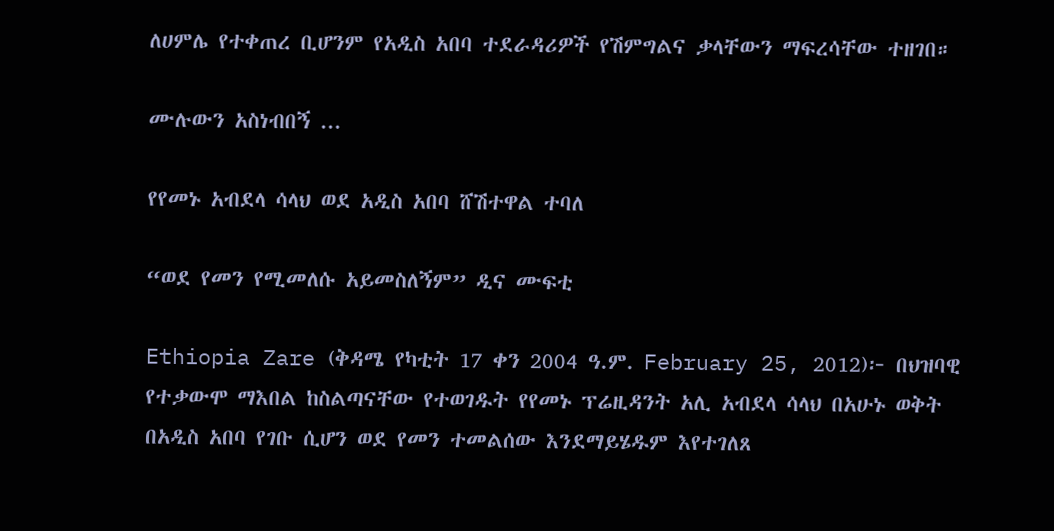ለሀምሌ የተቀጠረ ቢሆንም የአዲስ አበባ ተደራዳሪዎች የሽምግልና ቃላቸውን ማፍረሳቸው ተዘገበ።

ሙሉውን አስነብበኝ ...

የየመኑ አብደላ ሳላህ ወደ አዲስ አበባ ሸሽተዋል ተባለ

“ወደ የመን የሚመለሱ አይመስለኝም” ዲና ሙፍቲ

Ethiopia Zare (ቅዳሜ የካቲት 17 ቀን 2004 ዓ.ም. February 25, 2012)፦ በህዝባዊ የተቃውሞ ማእበል ከስልጣናቸው የተወገዱት የየመኑ ፕሬዚዳንት አሊ አብደላ ሳላህ በአሁኑ ወቅት በአዲስ አበባ የገቡ ሲሆን ወደ የመን ተመልሰው እንደማይሄዱም እየተገለጸ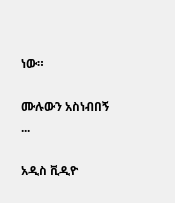ነው።

ሙሉውን አስነብበኝ ...

አዲስ ቪዲዮ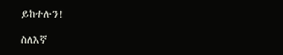ይከተሉን!

ስለእኛ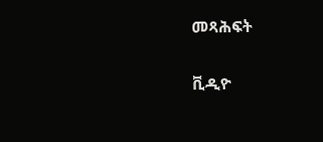መጻሕፍት

ቪዲዮ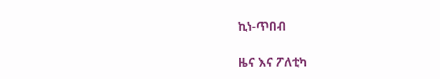ኪነ-ጥበብ

ዜና እና ፖለቲካ